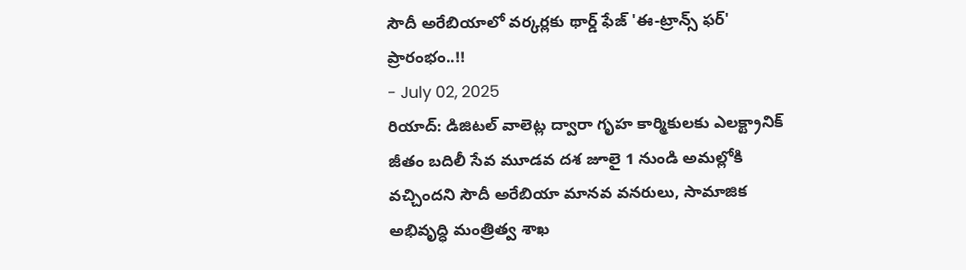సౌదీ అరేబియాలో వర్కర్లకు థార్డ్ ఫేజ్ 'ఈ-ట్రాన్స్ ఫర్' ప్రారంభం..!!
- July 02, 2025
రియాద్: డిజిటల్ వాలెట్ల ద్వారా గృహ కార్మికులకు ఎలక్ట్రానిక్ జీతం బదిలీ సేవ మూడవ దశ జూలై 1 నుండి అమల్లోకి వచ్చిందని సౌదీ అరేబియా మానవ వనరులు, సామాజిక అభివృద్ధి మంత్రిత్వ శాఖ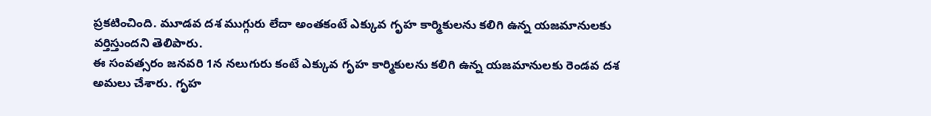ప్రకటించింది. మూడవ దశ ముగ్గురు లేదా అంతకంటే ఎక్కువ గృహ కార్మికులను కలిగి ఉన్న యజమానులకు వర్తిస్తుందని తెలిపారు.
ఈ సంవత్సరం జనవరి 1న నలుగురు కంటే ఎక్కువ గృహ కార్మికులను కలిగి ఉన్న యజమానులకు రెండవ దశ అమలు చేశారు. గృహ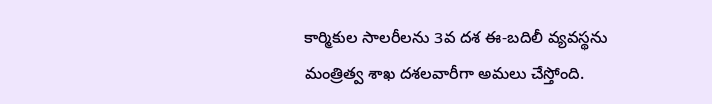కార్మికుల సాలరీలను 3వ దశ ఈ-బదిలీ వ్యవస్థను మంత్రిత్వ శాఖ దశలవారీగా అమలు చేస్తోంది.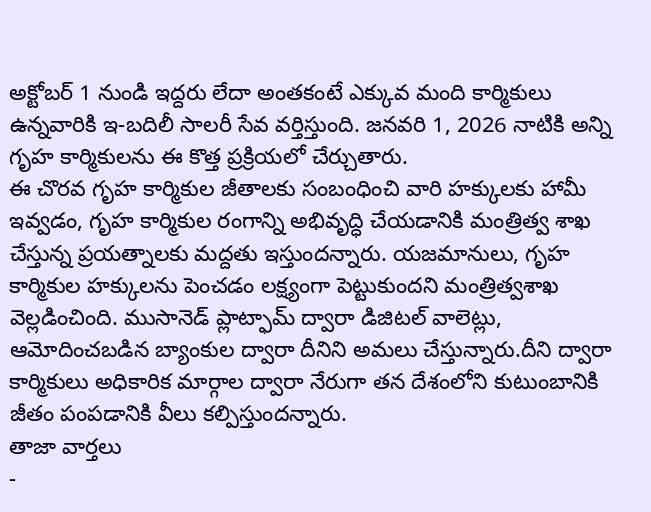అక్టోబర్ 1 నుండి ఇద్దరు లేదా అంతకంటే ఎక్కువ మంది కార్మికులు ఉన్నవారికి ఇ-బదిలీ సాలరీ సేవ వర్తిస్తుంది. జనవరి 1, 2026 నాటికి అన్ని గృహ కార్మికులను ఈ కొత్త ప్రక్రియలో చేర్చుతారు.
ఈ చొరవ గృహ కార్మికుల జీతాలకు సంబంధించి వారి హక్కులకు హామీ ఇవ్వడం, గృహ కార్మికుల రంగాన్ని అభివృద్ధి చేయడానికి మంత్రిత్వ శాఖ చేస్తున్న ప్రయత్నాలకు మద్దతు ఇస్తుందన్నారు. యజమానులు, గృహ కార్మికుల హక్కులను పెంచడం లక్ష్యంగా పెట్టుకుందని మంత్రిత్వశాఖ వెల్లడించింది. ముసానెడ్ ప్లాట్ఫామ్ ద్వారా డిజిటల్ వాలెట్లు, ఆమోదించబడిన బ్యాంకుల ద్వారా దీనిని అమలు చేస్తున్నారు.దీని ద్వారా కార్మికులు అధికారిక మార్గాల ద్వారా నేరుగా తన దేశంలోని కుటుంబానికి జీతం పంపడానికి వీలు కల్పిస్తుందన్నారు.
తాజా వార్తలు
-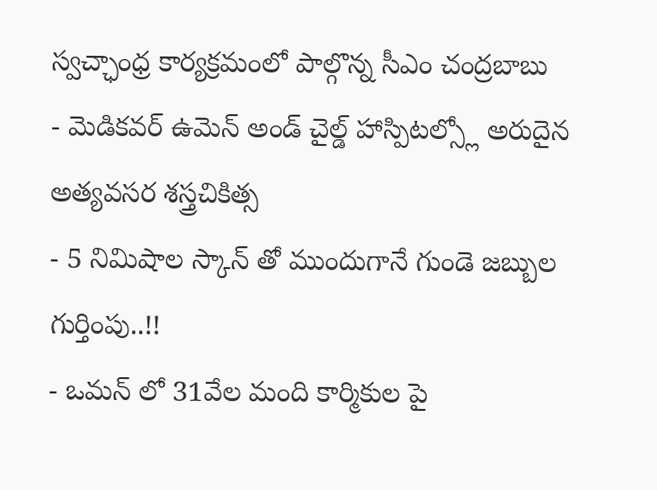స్వచ్ఛాంధ్ర కార్యక్రమంలో పాల్గొన్న సీఎం చంద్రబాబు
- మెడికవర్ ఉమెన్ అండ్ చైల్డ్ హాస్పిటల్స్లో అరుదైన అత్యవసర శస్త్రచికిత్స
- 5 నిమిషాల స్కాన్ తో ముందుగానే గుండె జబ్బుల గుర్తింపు..!!
- ఒమన్ లో 31వేల మంది కార్మికుల పై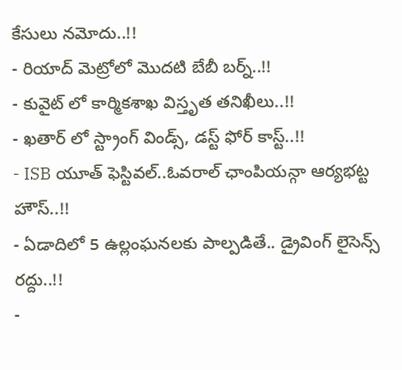కేసులు నమోదు..!!
- రియాద్ మెట్రోలో మొదటి బేబీ బర్న్..!!
- కువైట్ లో కార్మికశాఖ విస్తృత తనిఖీలు..!!
- ఖతార్ లో స్ట్రాంగ్ విండ్స్, డస్ట్ ఫోర్ కాస్ట్..!!
- ISB యూత్ ఫెస్టివల్..ఓవరాల్ ఛాంపియన్గా ఆర్యభట్ట హౌస్..!!
- ఏడాదిలో 5 ఉల్లంఘనలకు పాల్పడితే.. డ్రైవింగ్ లైసెన్స్ రద్దు..!!
-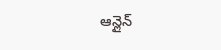ఆన్లైన్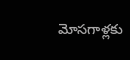మోసగాళ్లకు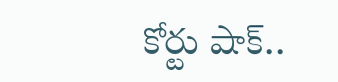కోర్టు షాక్..